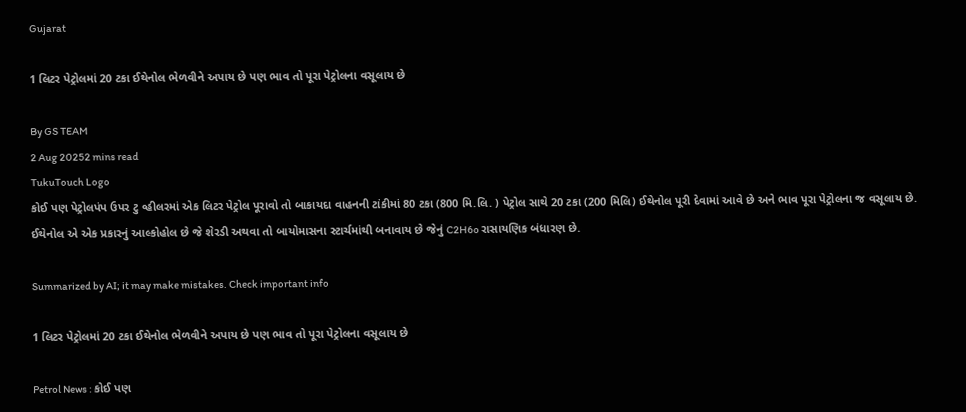Gujarat

1 લિટર પેટ્રોલમાં 20 ટકા ઈથેનોલ ભેળવીને અપાય છે પણ ભાવ તો પૂરા પેટ્રોલના વસૂલાય છે

By GS TEAM
2 Aug 20252 mins read
TukuTouch Logo
કોઈ પણ પેટ્રોલપંપ ઉપર ટુ વ્હીલરમાં એક લિટર પેટ્રોલ પૂરાવો તો બાકાયદા વાહનની ટાંકીમાં 80 ટકા (800 મિ.લિ. ) પેટ્રોલ સાથે 20 ટકા (200 મિલિ) ઈથેનોલ પૂરી દેવામાં આવે છે અને ભાવ પૂરા પેટ્રોલના જ વસૂલાય છે. ઈથેનોલ એ એક પ્રકારનું આલ્કોહોલ છે જે શેરડી અથવા તો બાયોમાસના સ્ટાર્ચમાંથી બનાવાય છે જેનું C2H6o રાસાયણિક બંધારણ છે.

Summarized by AI; it may make mistakes. Check important info

1 લિટર પેટ્રોલમાં 20 ટકા ઈથેનોલ ભેળવીને અપાય છે પણ ભાવ તો પૂરા પેટ્રોલના વસૂલાય છે

Petrol News : કોઈ પણ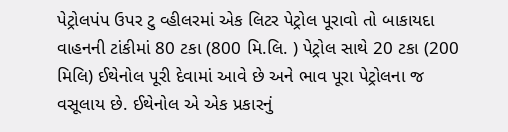પેટ્રોલપંપ ઉપર ટુ વ્હીલરમાં એક લિટર પેટ્રોલ પૂરાવો તો બાકાયદા વાહનની ટાંકીમાં 80 ટકા (800 મિ.લિ. ) પેટ્રોલ સાથે 20 ટકા (200 મિલિ) ઈથેનોલ પૂરી દેવામાં આવે છે અને ભાવ પૂરા પેટ્રોલના જ વસૂલાય છે. ઈથેનોલ એ એક પ્રકારનું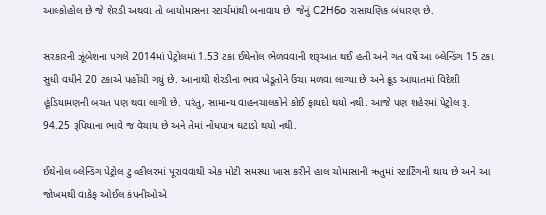આલ્કોહોલ છે જે શેરડી અથવા તો બાયોમાસના સ્ટાર્ચમાંથી બનાવાય છે  જેનું C2H6o રાસાયણિક બંધારણ છે.

સરકારની ઝૂંબેશના પગલે 2014માં પેટ્રોલમાં 1.53 ટકા ઈથેનોલ ભેળવવાની શરૂઆત થઈ હતી અને ગત વર્ષે આ બ્લેન્ડિંગ 15 ટકા સુધી વધીને 20 ટકાએ પહોંચી ગયું છે. આનાથી શેરડીના ભાવ ખેડૂતોને ઉંચા મળવા લાગ્યા છે અને ક્રૂડ આયાતમાં વિદેશી હૂંડિયામણની બચત પણ થવા લાગી છે. પરંતુ, સામાન્ય વાહનચાલકોને કોઈ ફાયદો થયો નથી. આજે પણ શહેરમાં પેટ્રોલ રૂ. 94.25 રૂપિયાના ભાવે જ વેચાય છે અને તેમાં નોંધપાત્ર ઘટાડો થયો નથી.

ઈથેનોલ બ્લેન્ડિંગ પેટ્રોલ ટુ વ્હીલરમાં પૂરાવવાથી એક મોટી સમસ્યા ખાસ કરીને હાલ ચોમાસાની ઋતુમાં સ્ટાર્ટિંગની થાય છે અને આ જોખમથી વાકેફ ઓઈલ કંપનીઓએ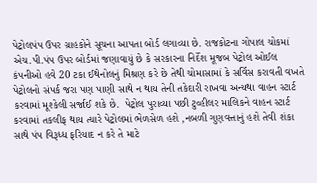પેટ્રોલપંપ ઉપર ગ્રાહકોને સૂચના આપતા બોર્ડ લગાવ્યા છે. રાજકોટના ગોપાલ ચોકમાં એચ.પી.પંપ ઉપર બોર્ડમાં જણાવાયું છે કે સરકારના નિર્દેશ મૂજબ પેટ્રોલ ઓઈલ કંપનીઓ હવે 20 ટકા ઈથેનોલનું મિશ્રણ કરે છે તેથી ચોમાસામાં કે સર્વિસ કરાવતી વખતે પેટ્રોલનો સંપર્ક જરા પણ પાણી સાથે ન થાય તેની તકેદારી રાખવા અન્યથા વાહન સ્ટાર્ટ કરવામાં મૂશ્કેલી સર્જાઈ શકે છે.  પેટ્રોલ પુરાવ્યા પછી ટુવ્હીલર માલિકને વાહન સ્ટાર્ટ કરવામાં તકલીફ થાય ત્યારે પેટ્રોલમાં ભેળસેળ હશે ,નબળી ગુણવત્તાનું હશે તેવી શંકા સાથે પંપ વિરૂધ્ધ ફરિયાદ ન કરે તે માટે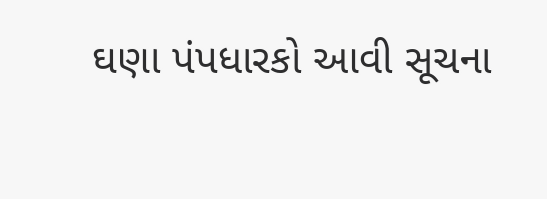ઘણા પંપધારકો આવી સૂચના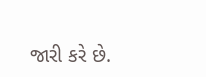જારી કરે છે.